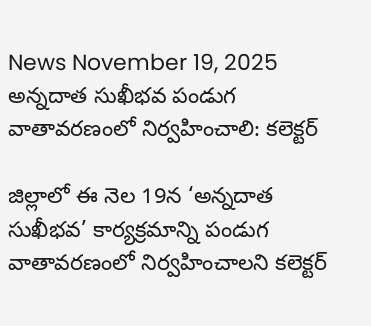News November 19, 2025
అన్నదాత సుఖీభవ పండుగ వాతావరణంలో నిర్వహించాలి: కలెక్టర్

జిల్లాలో ఈ నెల 19న ‘అన్నదాత సుఖీభవ’ కార్యక్రమాన్ని పండుగ వాతావరణంలో నిర్వహించాలని కలెక్టర్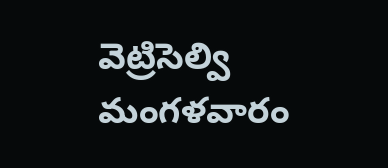వెట్రిసెల్వి మంగళవారం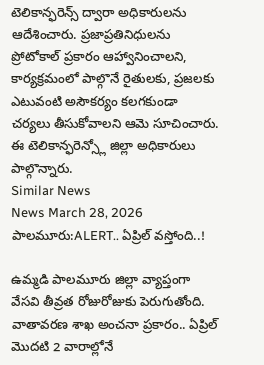టెలికాన్ఫరెన్స్ ద్వారా అధికారులను ఆదేశించారు. ప్రజాప్రతినిధులను ప్రోటోకాల్ ప్రకారం ఆహ్వానించాలని, కార్యక్రమంలో పాల్గొనే రైతులకు, ప్రజలకు ఎటువంటి అసౌకర్యం కలగకుండా చర్యలు తీసుకోవాలని ఆమె సూచించారు. ఈ టెలికాన్ఫరెన్స్లో జిల్లా అధికారులు పాల్గొన్నారు.
Similar News
News March 28, 2026
పాలమూరు:ALERT.. ఏప్రిల్ వస్తోంది..!

ఉమ్మడి పాలమూరు జిల్లా వ్యాప్తంగా వేసవి తీవ్రత రోజురోజుకు పెరుగుతోంది. వాతావరణ శాఖ అంచనా ప్రకారం.. ఏప్రిల్ మొదటి 2 వారాల్లోనే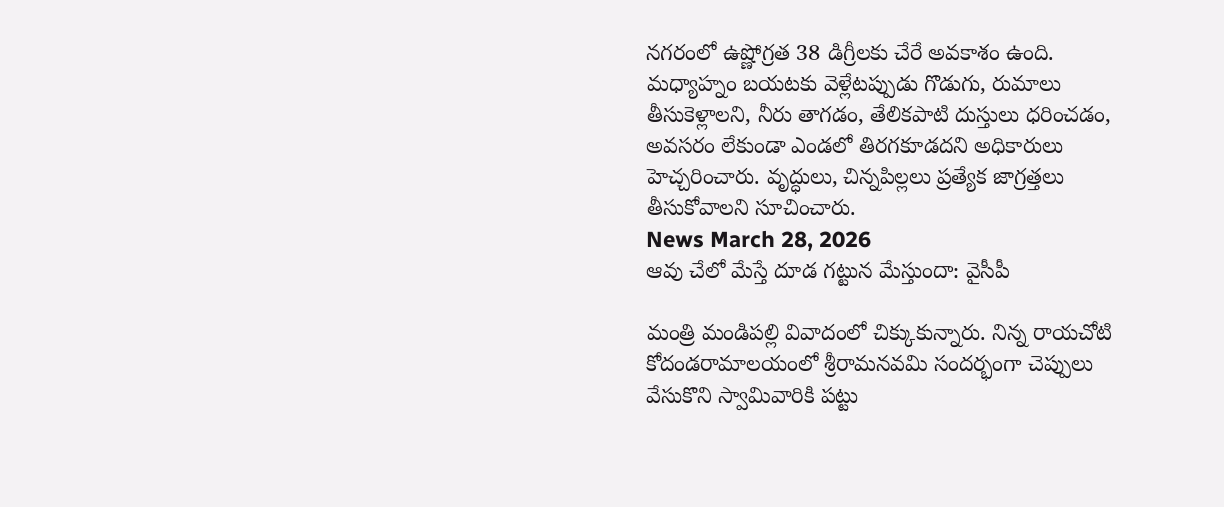నగరంలో ఉష్ణోగ్రత 38 డిగ్రీలకు చేరే అవకాశం ఉంది. మధ్యాహ్నం బయటకు వెళ్లేటప్పుడు గొడుగు, రుమాలు తీసుకెళ్లాలని, నీరు తాగడం, తేలికపాటి దుస్తులు ధరించడం, అవసరం లేకుండా ఎండలో తిరగకూడదని అధికారులు హెచ్చరించారు. వృద్ధులు, చిన్నపిల్లలు ప్రత్యేక జాగ్రత్తలు తీసుకోవాలని సూచించారు.
News March 28, 2026
ఆవు చేలో మేస్తే దూడ గట్టున మేస్తుందా: వైసీపీ

మంత్రి మండిపల్లి వివాదంలో చిక్కుకున్నారు. నిన్న రాయచోటి కోదండరామాలయంలో శ్రీరామనవమి సందర్భంగా చెప్పులు వేసుకొని స్వామివారికి పట్టు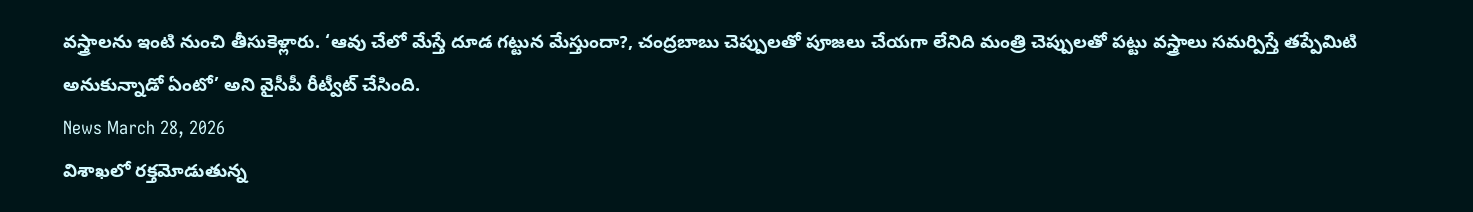వస్త్రాలను ఇంటి నుంచి తీసుకెళ్లారు. ‘ఆవు చేలో మేస్తే దూడ గట్టున మేస్తుందా?, చంద్రబాబు చెప్పులతో పూజలు చేయగా లేనిది మంత్రి చెప్పులతో పట్టు వస్త్రాలు సమర్పిస్తే తప్పేమిటి అనుకున్నాడో ఏంటో’ అని వైసీపీ రీట్వీట్ చేసింది.
News March 28, 2026
విశాఖలో రక్తమోడుతున్న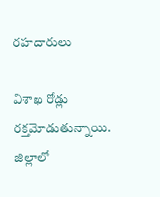రహదారులు

విశాఖ రోడ్లు రక్తమోడుతున్నాయి. జిల్లాలో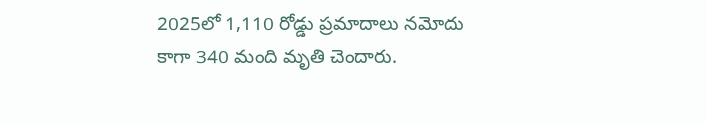2025లో 1,110 రోడ్డు ప్రమాదాలు నమోదు కాగా 340 మంది మృతి చెందారు.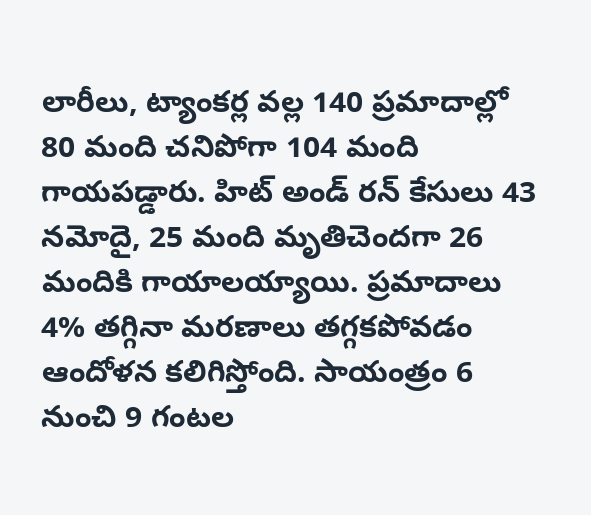లారీలు, ట్యాంకర్ల వల్ల 140 ప్రమాదాల్లో 80 మంది చనిపోగా 104 మంది గాయపడ్డారు. హిట్ అండ్ రన్ కేసులు 43 నమోదై, 25 మంది మృతిచెందగా 26 మందికి గాయాలయ్యాయి. ప్రమాదాలు 4% తగ్గినా మరణాలు తగ్గకపోవడం ఆందోళన కలిగిస్తోంది. సాయంత్రం 6 నుంచి 9 గంటల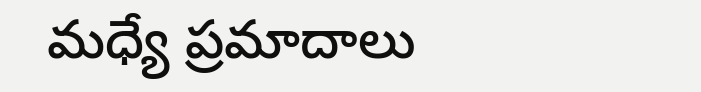మధ్యే ప్రమాదాలు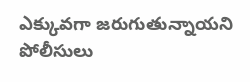ఎక్కువగా జరుగుతున్నాయని పోలీసులు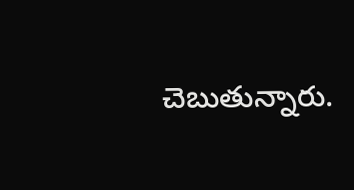చెబుతున్నారు.